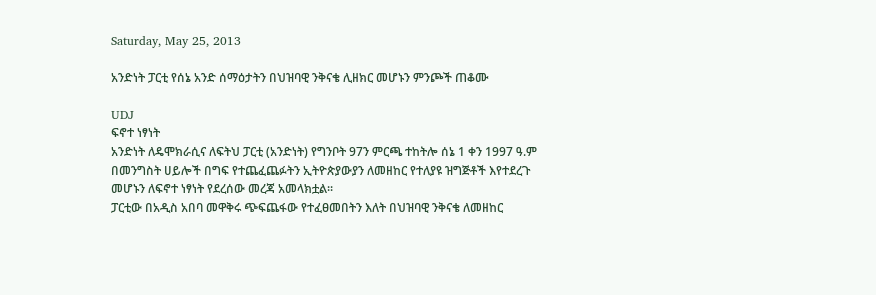Saturday, May 25, 2013

አንድነት ፓርቲ የሰኔ አንድ ሰማዕታትን በህዝባዊ ንቅናቄ ሊዘክር መሆኑን ምንጮች ጠቆሙ

UDJ
ፍኖተ ነፃነት
አንድነት ለዴሞክራሲና ለፍትህ ፓርቲ (አንድነት) የግንቦት 97ን ምርጫ ተከትሎ ሰኔ 1 ቀን 1997 ዓ.ም በመንግስት ሀይሎች በግፍ የተጨፈጨፉትን ኢትዮጵያውያን ለመዘከር የተለያዩ ዝግጅቶች እየተደረጉ መሆኑን ለፍኖተ ነፃነት የደረሰው መረጃ አመላክቷል፡፡
ፓርቲው በአዲስ አበባ መዋቅሩ ጭፍጨፋው የተፈፀመበትን እለት በህዝባዊ ንቅናቄ ለመዘከር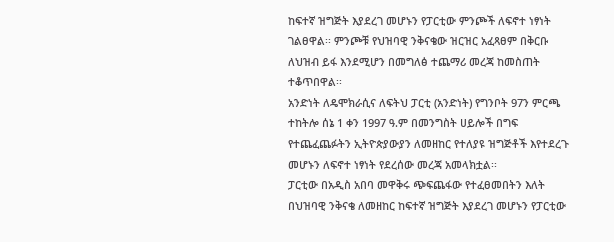ከፍተኛ ዝግጅት እያደረገ መሆኑን የፓርቲው ምንጮች ለፍኖተ ነፃነት ገልፀዋል፡፡ ምንጮቹ የህዝባዊ ንቅናቄው ዝርዝር አፈጻፀም በቅርቡ ለህዝብ ይፋ እንደሚሆን በመግለፅ ተጨማሪ መረጃ ከመስጠት ተቆጥበዋል፡፡
አንድነት ለዴሞክራሲና ለፍትህ ፓርቲ (አንድነት) የግንቦት 97ን ምርጫ ተከትሎ ሰኔ 1 ቀን 1997 ዓ.ም በመንግስት ሀይሎች በግፍ የተጨፈጨፉትን ኢትዮጵያውያን ለመዘከር የተለያዩ ዝግጅቶች እየተደረጉ መሆኑን ለፍኖተ ነፃነት የደረሰው መረጃ አመላክቷል፡፡
ፓርቲው በአዲስ አበባ መዋቅሩ ጭፍጨፋው የተፈፀመበትን እለት በህዝባዊ ንቅናቄ ለመዘከር ከፍተኛ ዝግጅት እያደረገ መሆኑን የፓርቲው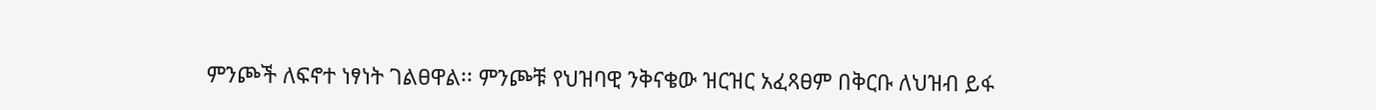ምንጮች ለፍኖተ ነፃነት ገልፀዋል፡፡ ምንጮቹ የህዝባዊ ንቅናቄው ዝርዝር አፈጻፀም በቅርቡ ለህዝብ ይፋ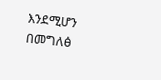እንደሚሆን በመግለፅ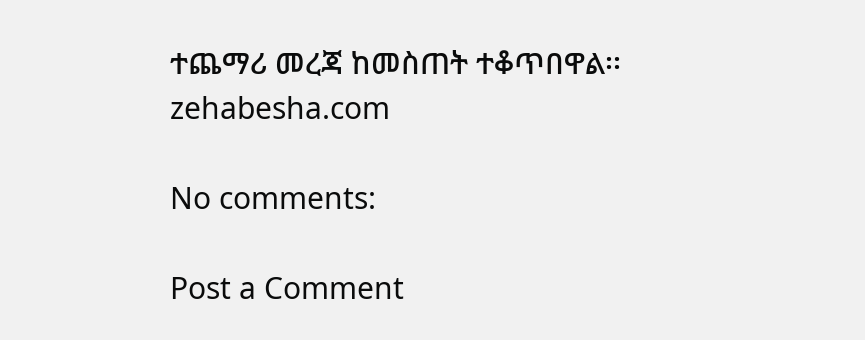ተጨማሪ መረጃ ከመስጠት ተቆጥበዋል፡፡
zehabesha.com

No comments:

Post a Comment